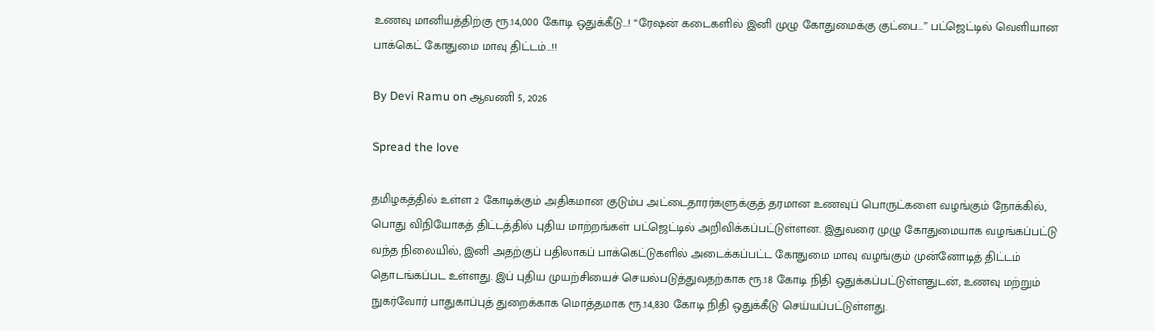உணவு மானியத்திற்கு ரூ.14,000 கோடி ஒதுக்கீடு…! “ரேஷன் கடைகளில் இனி முழு கோதுமைக்கு குட்பை…” பட்ஜெட்டில் வெளியான பாக்கெட் கோதுமை மாவு திட்டம்…!!

By Devi Ramu on ஆவணி 5, 2026

Spread the love

தமிழகத்தில் உள்ள 2 கோடிக்கும் அதிகமான குடும்ப அட்டைதாரர்களுக்குத் தரமான உணவுப் பொருட்களை வழங்கும் நோக்கில், பொது விநியோகத் திட்டத்தில் புதிய மாற்றங்கள் பட்ஜெட்டில் அறிவிக்கப்பட்டுள்ளன. இதுவரை முழு கோதுமையாக வழங்கப்பட்டு வந்த நிலையில், இனி அதற்குப் பதிலாகப் பாக்கெட்டுகளில் அடைக்கப்பட்ட கோதுமை மாவு வழங்கும் முன்னோடித் திட்டம் தொடங்கப்பட உள்ளது. இப் புதிய முயற்சியைச் செயல்படுத்துவதற்காக ரூ.18 கோடி நிதி ஒதுக்கப்பட்டுள்ளதுடன், உணவு மற்றும் நுகர்வோர் பாதுகாப்புத் துறைக்காக மொத்தமாக ரூ.14,830 கோடி நிதி ஒதுக்கீடு செய்யப்பட்டுள்ளது.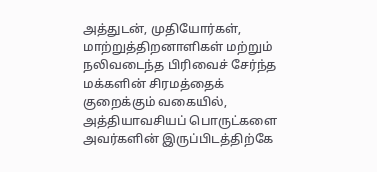அத்துடன், முதியோர்கள், மாற்றுத்திறனாளிகள் மற்றும் நலிவடைந்த பிரிவைச் சேர்ந்த மக்களின் சிரமத்தைக் குறைக்கும் வகையில், அத்தியாவசியப் பொருட்களை அவர்களின் இருப்பிடத்திற்கே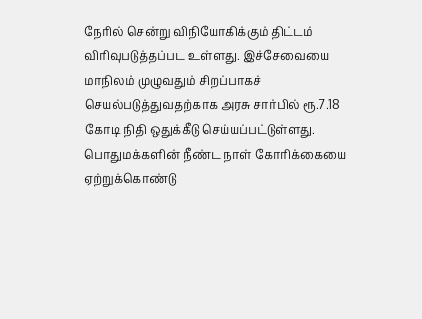நேரில் சென்று விநியோகிக்கும் திட்டம் விரிவுபடுத்தப்பட உள்ளது. இச்சேவையை மாநிலம் முழுவதும் சிறப்பாகச் செயல்படுத்துவதற்காக அரசு சார்பில் ரூ.7.18 கோடி நிதி ஒதுக்கீடு செய்யப்பட்டுள்ளது. பொதுமக்களின் நீண்ட நாள் கோரிக்கையை ஏற்றுக்கொண்டு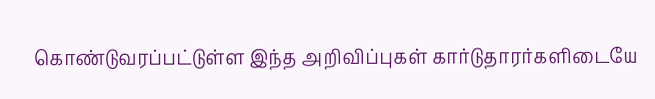கொண்டுவரப்பட்டுள்ள இந்த அறிவிப்புகள் கார்டுதாரர்களிடையே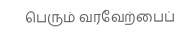பெரும் வரவேற்பைப்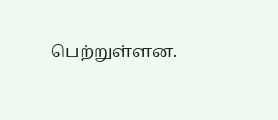பெற்றுள்ளன.